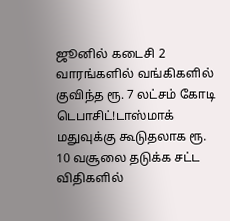ஜூனில் கடைசி 2 வாரங்களில் வங்கிகளில் குவிந்த ரூ. 7 லட்சம் கோடி டெபாசிட்!டாஸ்மாக் மதுவுக்கு கூடுதலாக ரூ. 10 வசூலை தடுக்க சட்ட விதிகளில்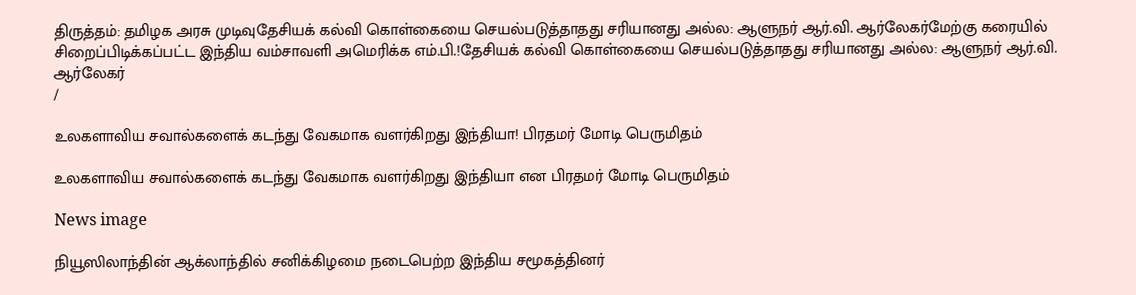திருத்தம்: தமிழக அரசு முடிவுதேசியக் கல்வி கொள்கையை செயல்படுத்தாதது சரியானது அல்ல: ஆளுநர் ஆர்.வி. ஆர்லேகர்மேற்கு கரையில் சிறைப்பிடிக்கப்பட்ட இந்திய வம்சாவளி அமெரிக்க எம்.பி.!தேசியக் கல்வி கொள்கையை செயல்படுத்தாதது சரியானது அல்ல: ஆளுநர் ஆர்.வி. ஆர்லேகர்
/

உலகளாவிய சவால்களைக் கடந்து வேகமாக வளர்கிறது இந்தியா! பிரதமர் மோடி பெருமிதம்

உலகளாவிய சவால்களைக் கடந்து வேகமாக வளர்கிறது இந்தியா என பிரதமர் மோடி பெருமிதம்

News image

நியூஸிலாந்தின் ஆக்லாந்தில் சனிக்கிழமை நடைபெற்ற இந்திய சமூகத்தினர்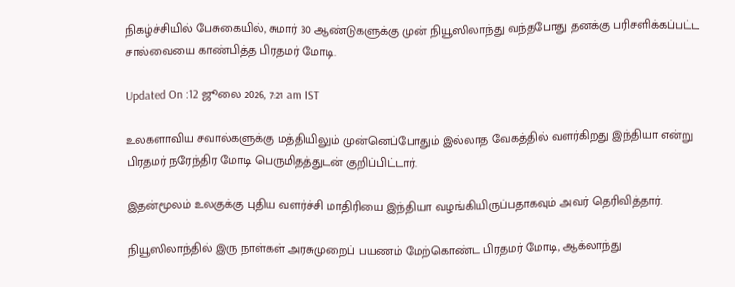நிகழ்ச்சியில் பேசுகையில், சுமார் 30 ஆண்டுகளுக்கு முன் நியூஸிலாந்து வந்தபோது தனக்கு பரிசளிக்கப்பட்ட சால்வையை காண்பித்த பிரதமர் மோடி.

Updated On :12 ஜூலை 2026, 7:21 am IST

உலகளாவிய சவால்களுக்கு மத்தியிலும் முன்னெப்போதும் இல்லாத வேகத்தில் வளர்கிறது இந்தியா என்று பிரதமர் நரேந்திர மோடி பெருமிதத்துடன் குறிப்பிட்டார்.

இதன்மூலம் உலகுக்கு புதிய வளர்ச்சி மாதிரியை இந்தியா வழங்கியிருப்பதாகவும் அவர் தெரிவித்தார்.

நியூஸிலாந்தில் இரு நாள்கள் அரசுமுறைப் பயணம் மேற்கொண்ட பிரதமர் மோடி, ஆக்லாந்து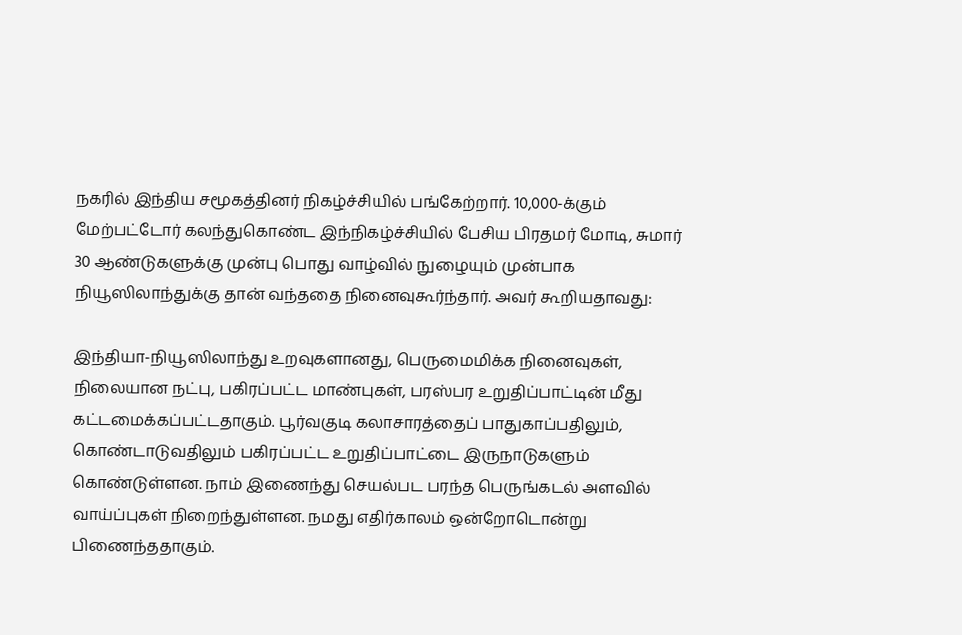நகரில் இந்திய சமூகத்தினர் நிகழ்ச்சியில் பங்கேற்றார். 10,000-க்கும் மேற்பட்டோர் கலந்துகொண்ட இந்நிகழ்ச்சியில் பேசிய பிரதமர் மோடி, சுமார் 30 ஆண்டுகளுக்கு முன்பு பொது வாழ்வில் நுழையும் முன்பாக நியூஸிலாந்துக்கு தான் வந்ததை நினைவுகூர்ந்தார். அவர் கூறியதாவது:

இந்தியா-நியூஸிலாந்து உறவுகளானது, பெருமைமிக்க நினைவுகள், நிலையான நட்பு, பகிரப்பட்ட மாண்புகள், பரஸ்பர உறுதிப்பாட்டின் மீது கட்டமைக்கப்பட்டதாகும். பூர்வகுடி கலாசாரத்தைப் பாதுகாப்பதிலும், கொண்டாடுவதிலும் பகிரப்பட்ட உறுதிப்பாட்டை இருநாடுகளும் கொண்டுள்ளன. நாம் இணைந்து செயல்பட பரந்த பெருங்கடல் அளவில் வாய்ப்புகள் நிறைந்துள்ளன. நமது எதிர்காலம் ஒன்றோடொன்று பிணைந்ததாகும்.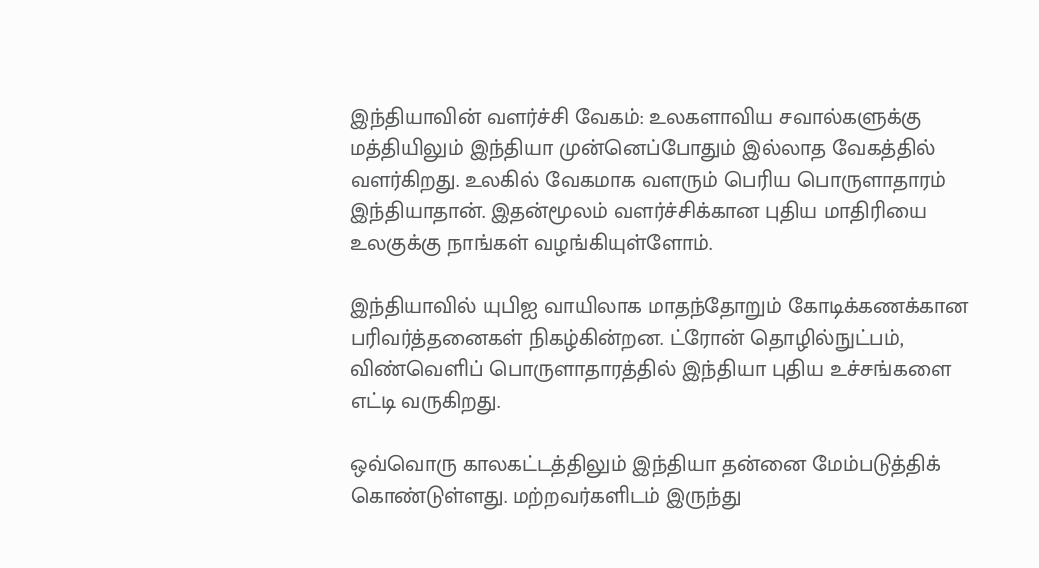இந்தியாவின் வளர்ச்சி வேகம்: உலகளாவிய சவால்களுக்கு மத்தியிலும் இந்தியா முன்னெப்போதும் இல்லாத வேகத்தில் வளர்கிறது. உலகில் வேகமாக வளரும் பெரிய பொருளாதாரம் இந்தியாதான். இதன்மூலம் வளர்ச்சிக்கான புதிய மாதிரியை உலகுக்கு நாங்கள் வழங்கியுள்ளோம்.

இந்தியாவில் யுபிஐ வாயிலாக மாதந்தோறும் கோடிக்கணக்கான பரிவர்த்தனைகள் நிகழ்கின்றன. ட்ரோன் தொழில்நுட்பம், விண்வெளிப் பொருளாதாரத்தில் இந்தியா புதிய உச்சங்களை எட்டி வருகிறது.

ஒவ்வொரு காலகட்டத்திலும் இந்தியா தன்னை மேம்படுத்திக் கொண்டுள்ளது. மற்றவர்களிடம் இருந்து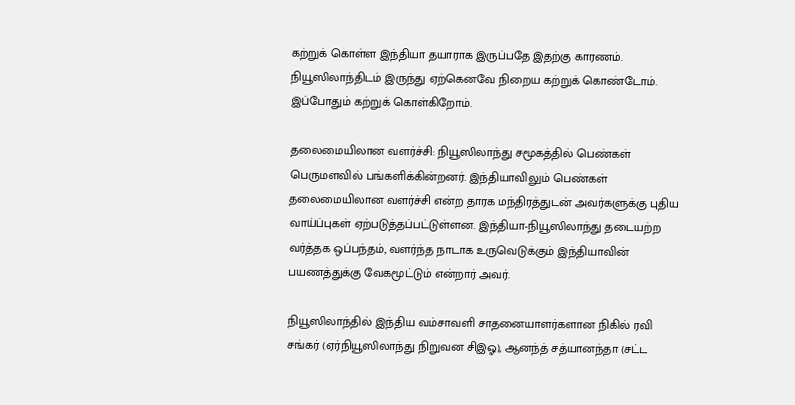கற்றுக் கொள்ள இந்தியா தயாராக இருப்பதே இதற்கு காரணம். நியூஸிலாந்திடம் இருந்து ஏற்கெனவே நிறைய கற்றுக் கொண்டோம். இப்போதும் கற்றுக் கொள்கிறோம்.

தலைமையிலான வளர்ச்சி: நியூஸிலாந்து சமூகத்தில் பெண்கள் பெருமளவில் பங்களிக்கின்றனர். இந்தியாவிலும் பெண்கள் தலைமையிலான வளர்ச்சி என்ற தாரக மந்திரத்துடன் அவர்களுக்கு புதிய வாய்ப்புகள் ஏற்படுத்தப்பட்டுள்ளன. இந்தியா-நியூஸிலாந்து தடையற்ற வர்த்தக ஒப்பந்தம், வளர்ந்த நாடாக உருவெடுக்கும் இந்தியாவின் பயணத்துக்கு வேகமூட்டும் என்றார் அவர்.

நியூஸிலாந்தில் இந்திய வம்சாவளி சாதனையாளர்களான நிகில் ரவி சங்கர் (ஏர்நியூஸிலாந்து நிறுவன சிஇஓ), ஆனந்த் சத்யானந்தா (சட்ட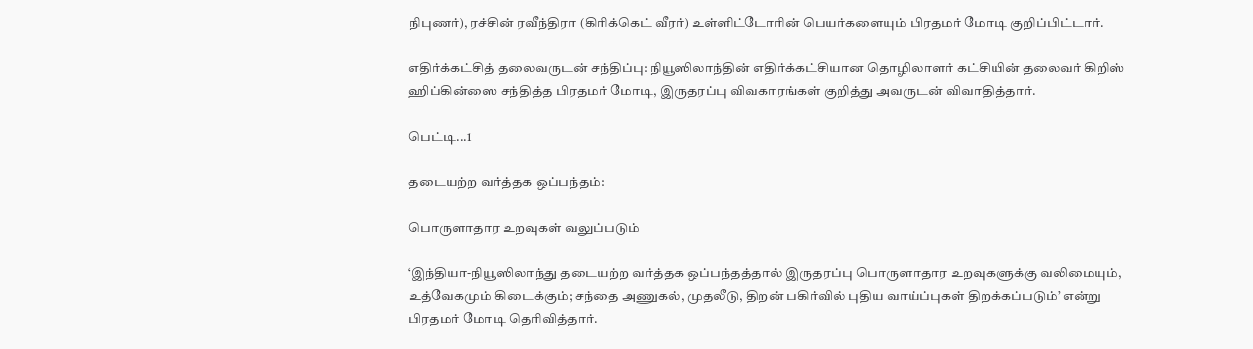நிபுணர்), ரச்சின் ரவீந்திரா (கிரிக்கெட் வீரர்) உள்ளிட்டோரின் பெயர்களையும் பிரதமர் மோடி குறிப்பிட்டார்.

எதிர்க்கட்சித் தலைவருடன் சந்திப்பு: நியூஸிலாந்தின் எதிர்க்கட்சியான தொழிலாளர் கட்சியின் தலைவர் கிறிஸ் ஹிப்கின்ஸை சந்தித்த பிரதமர் மோடி, இருதரப்பு விவகாரங்கள் குறித்து அவருடன் விவாதித்தார்.

பெட்டி...1

தடையற்ற வர்த்தக ஒப்பந்தம்:

பொருளாதார உறவுகள் வலுப்படும்

‘இந்தியா-நியூஸிலாந்து தடையற்ற வர்த்தக ஒப்பந்தத்தால் இருதரப்பு பொருளாதார உறவுகளுக்கு வலிமையும், உத்வேகமும் கிடைக்கும்; சந்தை அணுகல், முதலீடு, திறன் பகிர்வில் புதிய வாய்ப்புகள் திறக்கப்படும்’ என்று பிரதமர் மோடி தெரிவித்தார்.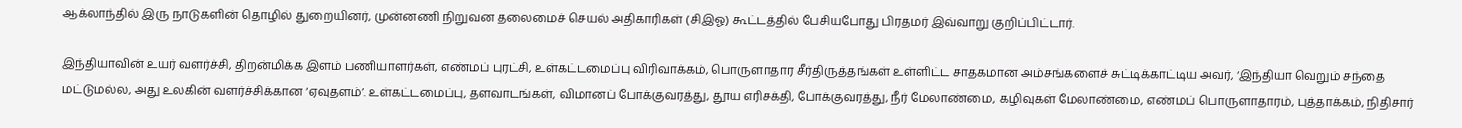ஆக்லாந்தில் இரு நாடுகளின் தொழில் துறையினர், முன்னணி நிறுவன தலைமைச் செயல் அதிகாரிகள் (சிஇஓ) கூட்டத்தில் பேசியபோது பிரதமர் இவ்வாறு குறிப்பிட்டார்.

இந்தியாவின் உயர் வளர்ச்சி, திறன்மிக்க இளம் பணியாளர்கள், எண்மப் புரட்சி, உள்கட்டமைப்பு விரிவாக்கம், பொருளாதார சீர்திருத்தங்கள் உள்ளிட்ட சாதகமான அம்சங்களைச் சுட்டிக்காட்டிய அவர், ‘இந்தியா வெறும் சந்தை மட்டுமல்ல, அது உலகின் வளர்ச்சிக்கான ‘ஏவுதளம்’. உள்கட்டமைப்பு, தளவாடங்கள், விமானப் போக்குவரத்து, தூய எரிசக்தி, போக்குவரத்து, நீர் மேலாண்மை, கழிவுகள் மேலாண்மை, எண்மப் பொருளாதாரம், புத்தாக்கம், நிதிசார்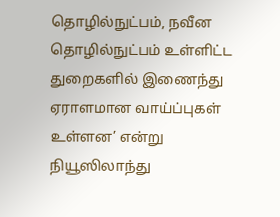தொழில்நுட்பம், நவீன தொழில்நுட்பம் உள்ளிட்ட துறைகளில் இணைந்து ஏராளமான வாய்ப்புகள் உள்ளன’ என்று நியூஸிலாந்து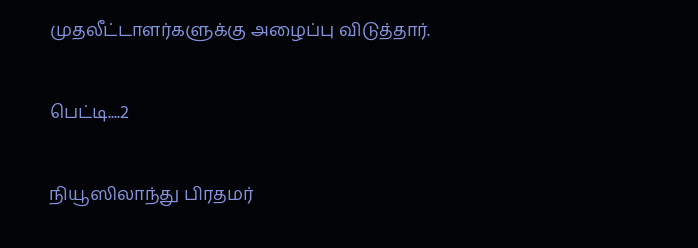முதலீட்டாளர்களுக்கு அழைப்பு விடுத்தார்.

பெட்டி....2

நியூஸிலாந்து பிரதமர்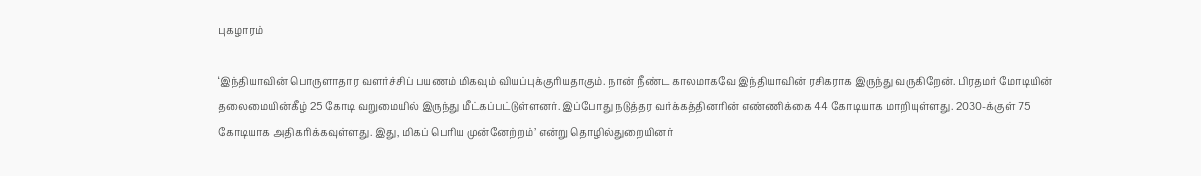புகழாரம்

‘இந்தியாவின் பொருளாதார வளர்ச்சிப் பயணம் மிகவும் வியப்புக்குரியதாகும். நான் நீண்ட காலமாகவே இந்தியாவின் ரசிகராக இருந்து வருகிறேன். பிரதமர் மோடியின் தலைமையின்கீழ் 25 கோடி வறுமையில் இருந்து மீட்கப்பட்டுள்ளனர். இப்போது நடுத்தர வர்க்கத்தினரின் எண்ணிக்கை 44 கோடியாக மாறியுள்ளது. 2030-க்குள் 75 கோடியாக அதிகரிக்கவுள்ளது. இது, மிகப் பெரிய முன்னேற்றம்’ என்று தொழில்துறையினர்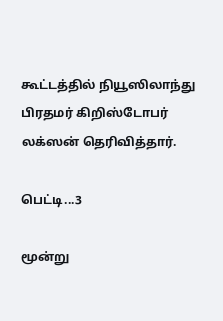கூட்டத்தில் நியூஸிலாந்து பிரதமர் கிறிஸ்டோபர் லக்ஸன் தெரிவித்தார்.

பெட்டி...3

மூன்று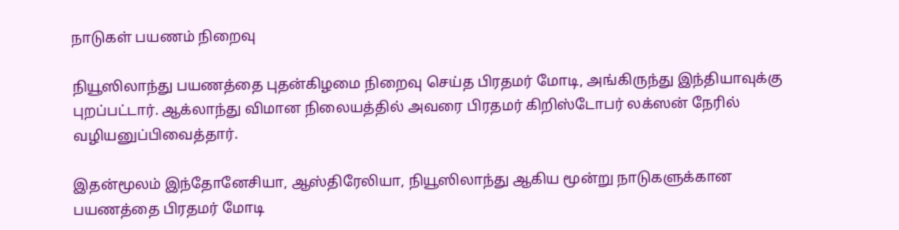நாடுகள் பயணம் நிறைவு

நியூஸிலாந்து பயணத்தை புதன்கிழமை நிறைவு செய்த பிரதமர் மோடி, அங்கிருந்து இந்தியாவுக்கு புறப்பட்டார். ஆக்லாந்து விமான நிலையத்தில் அவரை பிரதமர் கிறிஸ்டோபர் லக்ஸன் நேரில் வழியனுப்பிவைத்தார்.

இதன்மூலம் இந்தோனேசியா, ஆஸ்திரேலியா, நியூஸிலாந்து ஆகிய மூன்று நாடுகளுக்கான பயணத்தை பிரதமர் மோடி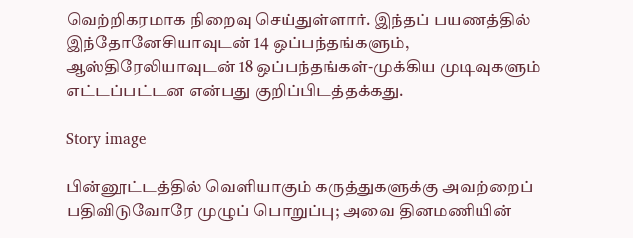வெற்றிகரமாக நிறைவு செய்துள்ளார். இந்தப் பயணத்தில் இந்தோனேசியாவுடன் 14 ஒப்பந்தங்களும், ஆஸ்திரேலியாவுடன் 18 ஒப்பந்தங்கள்-முக்கிய முடிவுகளும் எட்டப்பட்டன என்பது குறிப்பிடத்தக்கது.

Story image

பின்னூட்டத்தில் வெளியாகும் கருத்துகளுக்கு அவற்றைப் பதிவிடுவோரே முழுப் பொறுப்பு; அவை தினமணியின்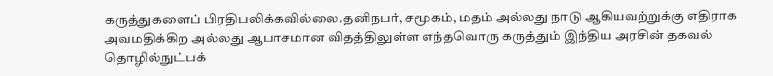கருத்துகளைப் பிரதிபலிக்கவில்லை.தனிநபர், சமூகம், மதம் அல்லது நாடு ஆகியவற்றுக்கு எதிராக அவமதிக்கிற அல்லது ஆபாசமான விதத்திலுள்ள எந்தவொரு கருத்தும் இந்திய அரசின் தகவல் தொழில்நுட்பக்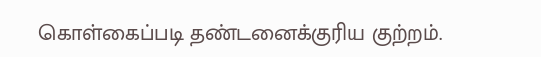கொள்கைப்படி தண்டனைக்குரிய குற்றம்.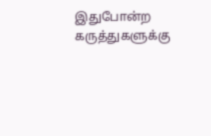இதுபோன்ற கருத்துகளுக்கு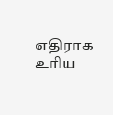எதிராக உரிய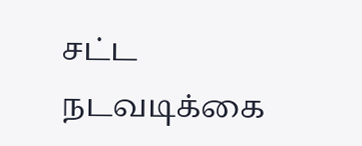சட்ட நடவடிக்கை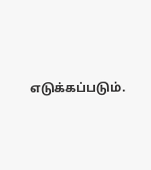எடுக்கப்படும்.